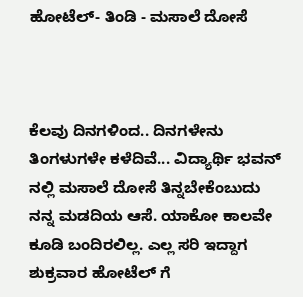ಹೋಟೆಲ್- ತಿಂಡಿ - ಮಸಾಲೆ ದೋಸೆ



ಕೆಲವು ದಿನಗಳಿಂದ.. ದಿನಗಳೇನು ತಿಂಗಳುಗಳೇ ಕಳೆದಿವೆ... ವಿದ್ಯಾರ್ಥಿ ಭವನ್ ನಲ್ಲಿ ಮಸಾಲೆ ದೋಸೆ ತಿನ್ನಬೇಕೆಂಬುದು ನನ್ನ ಮಡದಿಯ ಆಸೆ. ಯಾಕೋ ಕಾಲವೇ ಕೂಡಿ ಬಂದಿರಲಿಲ್ಲ. ಎಲ್ಲ ಸರಿ ಇದ್ದಾಗ ಶುಕ್ರವಾರ ಹೋಟೆಲ್ ಗೆ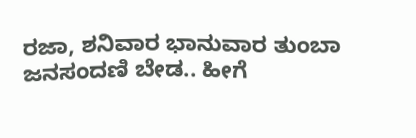ರಜಾ, ಶನಿವಾರ ಭಾನುವಾರ ತುಂಬಾ ಜನಸಂದಣಿ ಬೇಡ.. ಹೀಗೆ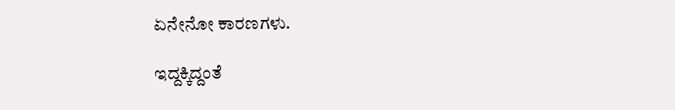ಏನೇನೋ ಕಾರಣಗಳು.

ಇದ್ದಕ್ಕಿದ್ದಂತೆ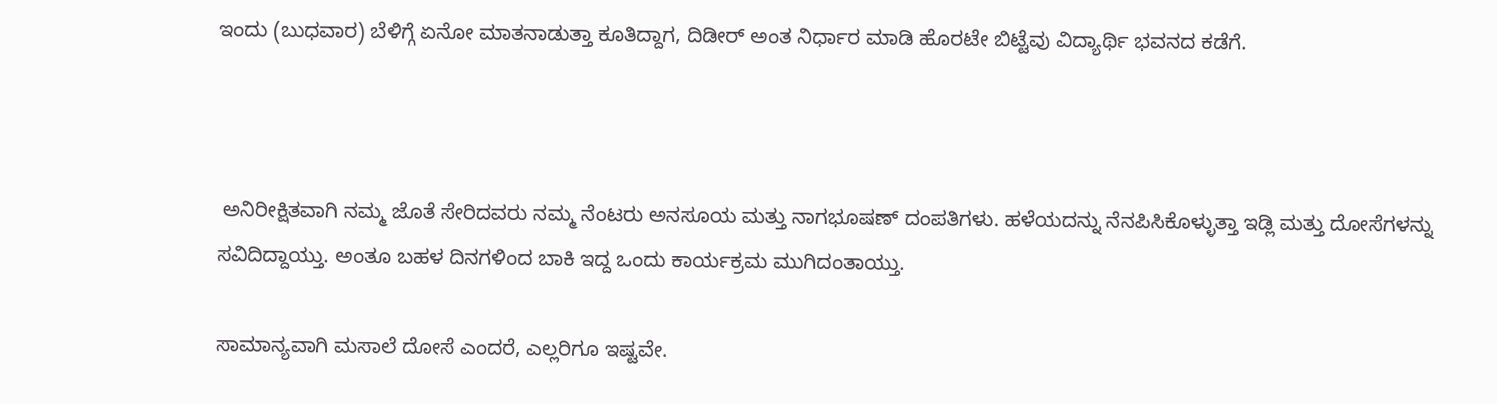ಇಂದು (ಬುಧವಾರ) ಬೆಳಿಗ್ಗೆ ಏನೋ ಮಾತನಾಡುತ್ತಾ ಕೂತಿದ್ದಾಗ, ದಿಡೀರ್ ಅಂತ ನಿರ್ಧಾರ ಮಾಡಿ ಹೊರಟೇ ಬಿಟ್ಟೆವು ವಿದ್ಯಾರ್ಥಿ ಭವನದ ಕಡೆಗೆ.



 ಅನಿರೀಕ್ಷಿತವಾಗಿ ನಮ್ಮ ಜೊತೆ ಸೇರಿದವರು ನಮ್ಮ ನೆಂಟರು ಅನಸೂಯ ಮತ್ತು ನಾಗಭೂಷಣ್ ದಂಪತಿಗಳು. ಹಳೆಯದನ್ನು ನೆನಪಿಸಿಕೊಳ್ಳುತ್ತಾ ಇಡ್ಲಿ ಮತ್ತು ದೋಸೆಗಳನ್ನು ಸವಿದಿದ್ದಾಯ್ತು. ಅಂತೂ ಬಹಳ ದಿನಗಳಿಂದ ಬಾಕಿ ಇದ್ದ ಒಂದು ಕಾರ್ಯಕ್ರಮ ಮುಗಿದಂತಾಯ್ತು.

ಸಾಮಾನ್ಯವಾಗಿ ಮಸಾಲೆ ದೋಸೆ ಎಂದರೆ, ಎಲ್ಲರಿಗೂ ಇಷ್ಟವೇ.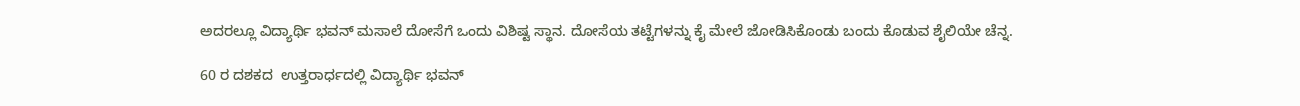ಅದರಲ್ಲೂ ವಿದ್ಯಾರ್ಥಿ ಭವನ್ ಮಸಾಲೆ ದೋಸೆಗೆ ಒಂದು ವಿಶಿಷ್ಟ ಸ್ಥಾನ. ದೋಸೆಯ ತಟ್ಟೆಗಳನ್ನು ಕೈ ಮೇಲೆ ಜೋಡಿಸಿಕೊಂಡು ಬಂದು ಕೊಡುವ ಶೈಲಿಯೇ ಚೆನ್ನ.

60 ರ ದಶಕದ  ಉತ್ತರಾರ್ಧದಲ್ಲಿ ವಿದ್ಯಾರ್ಥಿ ಭವನ್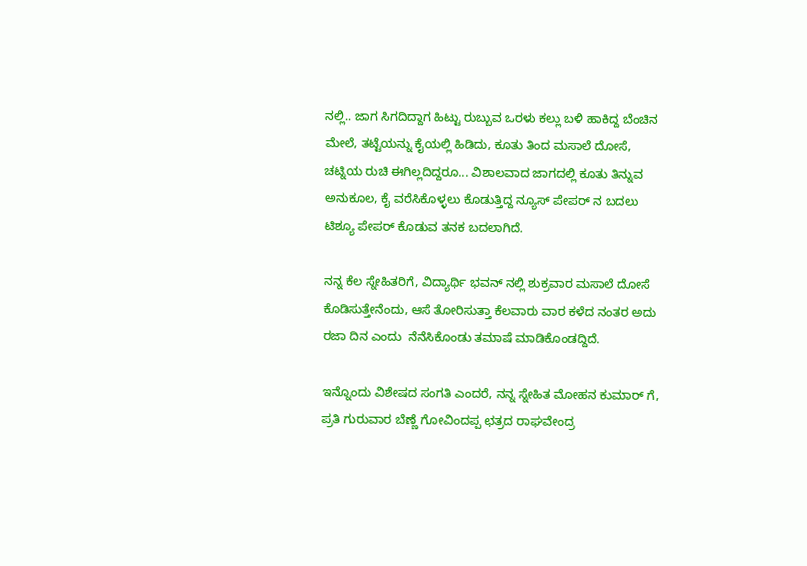ನಲ್ಲಿ.. ಜಾಗ ಸಿಗದಿದ್ದಾಗ ಹಿಟ್ಟು ರುಬ್ಬುವ ಒರಳು ಕಲ್ಲು ಬಳಿ ಹಾಕಿದ್ದ ಬೆಂಚಿನ ಮೇಲೆ, ತಟ್ಟೆಯನ್ನು ಕೈಯಲ್ಲಿ ಹಿಡಿದು, ಕೂತು ತಿಂದ ಮಸಾಲೆ ದೋಸೆ, ಚಟ್ನಿಯ ರುಚಿ ಈಗಿಲ್ಲದಿದ್ದರೂ... ವಿಶಾಲವಾದ ಜಾಗದಲ್ಲಿ ಕೂತು ತಿನ್ನುವ ಅನುಕೂಲ, ಕೈ ವರೆಸಿಕೊಳ್ಳಲು ಕೊಡುತ್ತಿದ್ದ ನ್ಯೂಸ್ ಪೇಪರ್ ನ ಬದಲು ಟಿಶ್ಯೂ ಪೇಪರ್ ಕೊಡುವ ತನಕ ಬದಲಾಗಿದೆ.

ನನ್ನ ಕೆಲ ಸ್ನೇಹಿತರಿಗೆ, ವಿದ್ಯಾರ್ಥಿ ಭವನ್ ನಲ್ಲಿ ಶುಕ್ರವಾರ ಮಸಾಲೆ ದೋಸೆ ಕೊಡಿಸುತ್ತೇನೆಂದು, ಆಸೆ ತೋರಿಸುತ್ತಾ ಕೆಲವಾರು ವಾರ ಕಳೆದ ನಂತರ ಅದು ರಜಾ ದಿನ ಎಂದು  ನೆನೆಸಿಕೊಂಡು ತಮಾಷೆ ಮಾಡಿಕೊಂಡದ್ದಿದೆ.

ಇನ್ನೊಂದು ವಿಶೇಷದ ಸಂಗತಿ ಎಂದರೆ, ನನ್ನ ಸ್ನೇಹಿತ ಮೋಹನ ಕುಮಾರ್ ಗೆ, ಪ್ರತಿ ಗುರುವಾರ ಬೆಣ್ಣೆ ಗೋವಿಂದಪ್ಪ ಛತ್ರದ ರಾಘವೇಂದ್ರ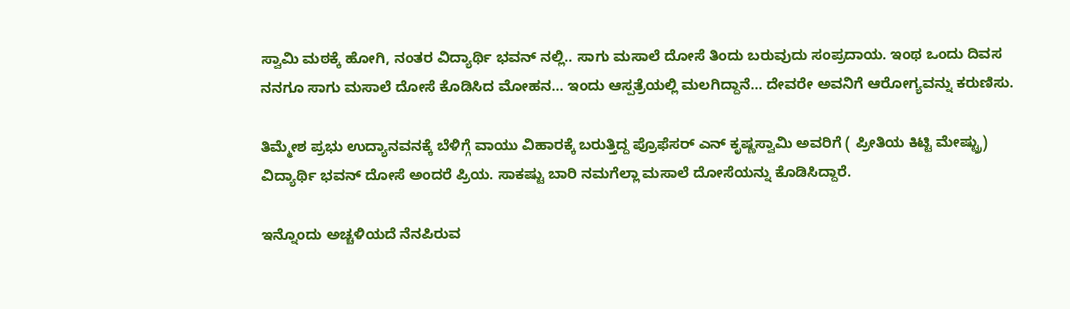ಸ್ವಾಮಿ ಮಠಕ್ಕೆ ಹೋಗಿ, ನಂತರ ವಿದ್ಯಾರ್ಥಿ ಭವನ್ ನಲ್ಲಿ.. ಸಾಗು ಮಸಾಲೆ ದೋಸೆ ತಿಂದು ಬರುವುದು ಸಂಪ್ರದಾಯ. ಇಂಥ ಒಂದು ದಿವಸ ನನಗೂ ಸಾಗು ಮಸಾಲೆ ದೋಸೆ ಕೊಡಿಸಿದ ಮೋಹನ... ಇಂದು ಆಸ್ಪತ್ರೆಯಲ್ಲಿ ಮಲಗಿದ್ದಾನೆ... ದೇವರೇ ಅವನಿಗೆ ಆರೋಗ್ಯವನ್ನು ಕರುಣಿಸು.

ತಿಮ್ಮೇಶ ಪ್ರಭು ಉದ್ಯಾನವನಕ್ಕೆ ಬೆಳಿಗ್ಗೆ ವಾಯು ವಿಹಾರಕ್ಕೆ ಬರುತ್ತಿದ್ದ ಪ್ರೊಫೆಸರ್ ಎನ್ ಕೃಷ್ಣಸ್ವಾಮಿ ಅವರಿಗೆ ( ಪ್ರೀತಿಯ ಕಿಟ್ಟಿ ಮೇಷ್ಟ್ರು) ವಿದ್ಯಾರ್ಥಿ ಭವನ್ ದೋಸೆ ಅಂದರೆ ಪ್ರಿಯ. ಸಾಕಷ್ಟು ಬಾರಿ ನಮಗೆಲ್ಲಾ ಮಸಾಲೆ ದೋಸೆಯನ್ನು ಕೊಡಿಸಿದ್ದಾರೆ.

ಇನ್ನೊಂದು ಅಚ್ಚಳಿಯದೆ ನೆನಪಿರುವ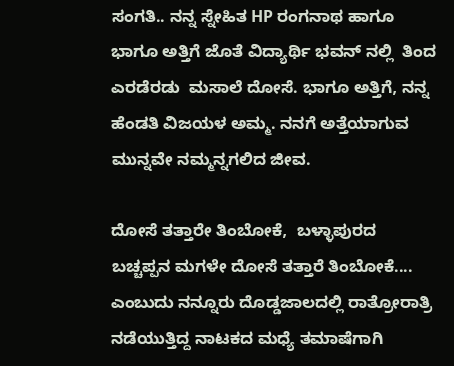ಸಂಗತಿ.. ನನ್ನ ಸ್ನೇಹಿತ HP ರಂಗನಾಥ ಹಾಗೂ ಭಾಗೂ ಅತ್ತಿಗೆ ಜೊತೆ ವಿದ್ಯಾರ್ಥಿ ಭವನ್ ನಲ್ಲಿ  ತಿಂದ ಎರಡೆರಡು  ಮಸಾಲೆ ದೋಸೆ. ಭಾಗೂ ಅತ್ತಿಗೆ, ನನ್ನ ಹೆಂಡತಿ ವಿಜಯಳ ಅಮ್ಮ. ನನಗೆ ಅತ್ತೆಯಾಗುವ ಮುನ್ನವೇ ನಮ್ಮನ್ನಗಲಿದ ಜೀವ.

ದೋಸೆ ತತ್ತಾರೇ ತಿಂಬೋಕೆ,  ಬಳ್ಳಾಪುರದ ಬಚ್ಚಪ್ಪನ ಮಗಳೇ ದೋಸೆ ತತ್ತಾರೆ ತಿಂಬೋಕೆ.... ಎಂಬುದು ನನ್ನೂರು ದೊಡ್ಡಜಾಲದಲ್ಲಿ ರಾತ್ರೋರಾತ್ರಿ ನಡೆಯುತ್ತಿದ್ದ ನಾಟಕದ ಮಧ್ಯೆ ತಮಾಷೆಗಾಗಿ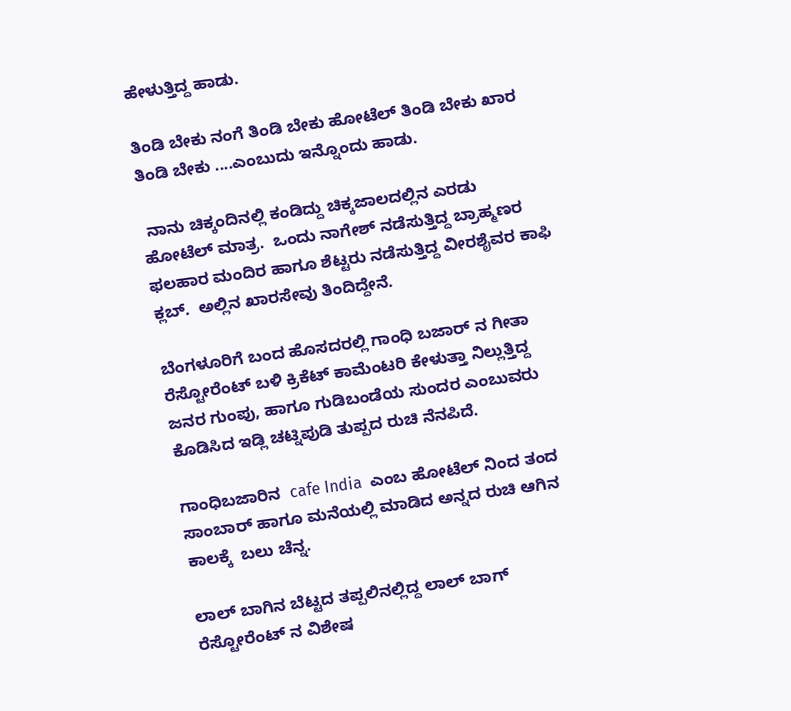ಹೇಳುತ್ತಿದ್ದ ಹಾಡು.

ತಿಂಡಿ ಬೇಕು ನಂಗೆ ತಿಂಡಿ ಬೇಕು ಹೋಟೆಲ್ ತಿಂಡಿ ಬೇಕು ಖಾರ ತಿಂಡಿ ಬೇಕು ....ಎಂಬುದು ಇನ್ನೊಂದು ಹಾಡು.

 ನಾನು ಚಿಕ್ಕಂದಿನಲ್ಲಿ ಕಂಡಿದ್ದು ಚಿಕ್ಕಜಾಲದಲ್ಲಿನ ಎರಡು ಹೋಟೆಲ್ ಮಾತ್ರ.  ಒಂದು ನಾಗೇಶ್ ನಡೆಸುತ್ತಿದ್ದ ಬ್ರಾಹ್ಮಣರ ಫಲಹಾರ ಮಂದಿರ ಹಾಗೂ ಶೆಟ್ಟರು ನಡೆಸುತ್ತಿದ್ದ ವೀರಶೈವರ ಕಾಫಿ ಕ್ಲಬ್.  ಅಲ್ಲಿನ ಖಾರಸೇವು ತಿಂದಿದ್ದೇನೆ.

ಬೆಂಗಳೂರಿಗೆ ಬಂದ ಹೊಸದರಲ್ಲಿ ಗಾಂಧಿ ಬಜಾರ್ ನ ಗೀತಾ ರೆಸ್ಟೋರೆಂಟ್ ಬಳಿ ಕ್ರಿಕೆಟ್ ಕಾಮೆಂಟರಿ ಕೇಳುತ್ತಾ ನಿಲ್ಲುತ್ತಿದ್ದ ಜನರ ಗುಂಪು, ಹಾಗೂ ಗುಡಿಬಂಡೆಯ ಸುಂದರ ಎಂಬುವರು ಕೊಡಿಸಿದ ಇಡ್ಲಿ ಚಟ್ನಿಪುಡಿ ತುಪ್ಪದ ರುಚಿ ನೆನಪಿದೆ.

ಗಾಂಧಿಬಜಾರಿನ  cafe India  ಎಂಬ ಹೋಟೆಲ್ ನಿಂದ ತಂದ ಸಾಂಬಾರ್ ಹಾಗೂ ಮನೆಯಲ್ಲಿ ಮಾಡಿದ ಅನ್ನದ ರುಚಿ ಆಗಿನ ಕಾಲಕ್ಕೆ  ಬಲು ಚೆನ್ನ.

ಲಾಲ್ ಬಾಗಿನ ಬೆಟ್ಟದ ತಪ್ಪಲಿನಲ್ಲಿದ್ದ ಲಾಲ್ ಬಾಗ್ ರೆಸ್ಟೋರೆಂಟ್ ನ ವಿಶೇಷ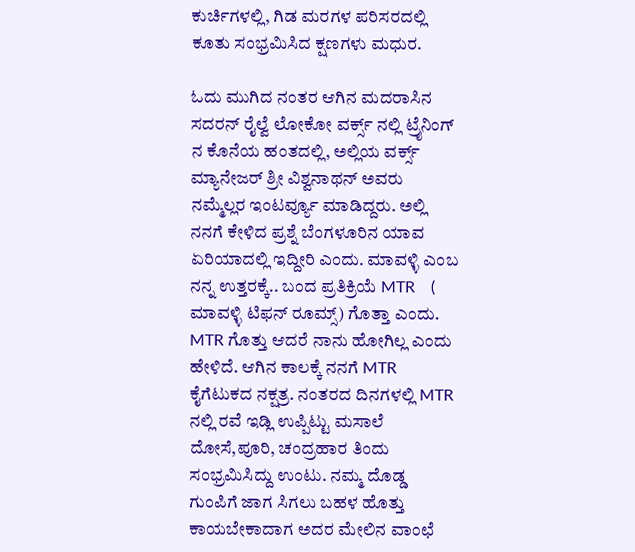ಕುರ್ಚಿಗಳಲ್ಲಿ, ಗಿಡ ಮರಗಳ ಪರಿಸರದಲ್ಲಿ ಕೂತು ಸಂಭ್ರಮಿಸಿದ ಕ್ಷಣಗಳು ಮಧುರ.

ಓದು ಮುಗಿದ ನಂತರ ಆಗಿನ ಮದರಾಸಿನ ಸದರನ್ ರೈಲ್ವೆ ಲೋಕೋ ವರ್ಕ್ಸ್ ನಲ್ಲಿ ಟ್ರೈನಿಂಗ್ ನ ಕೊನೆಯ ಹಂತದಲ್ಲಿ, ಅಲ್ಲಿಯ ವರ್ಕ್ಸ್ ಮ್ಯಾನೇಜರ್ ಶ್ರೀ ವಿಶ್ವನಾಥನ್ ಅವರು ನಮ್ಮೆಲ್ಲರ ಇಂಟರ್ವ್ಯೂ ಮಾಡಿದ್ದರು. ಅಲ್ಲಿ ನನಗೆ ಕೇಳಿದ ಪ್ರಶ್ನೆ ಬೆಂಗಳೂರಿನ ಯಾವ ಏರಿಯಾದಲ್ಲಿ ಇದ್ದೀರಿ ಎಂದು. ಮಾವಳ್ಳಿ ಎಂಬ ನನ್ನ ಉತ್ತರಕ್ಕೆ.. ಬಂದ ಪ್ರತಿಕ್ರಿಯೆ MTR    ( ಮಾವಳ್ಳಿ ಟಿಫನ್ ರೂಮ್ಸ್) ಗೊತ್ತಾ ಎಂದು. MTR ಗೊತ್ತು ಆದರೆ ನಾನು ಹೋಗಿಲ್ಲ ಎಂದು ಹೇಳಿದೆ. ಆಗಿನ ಕಾಲಕ್ಕೆ ನನಗೆ MTR ಕೈಗೆಟುಕದ ನಕ್ಷತ್ರ. ನಂತರದ ದಿನಗಳಲ್ಲಿ MTR ನಲ್ಲಿ ರವೆ ಇಡ್ಲಿ ಉಪ್ಪಿಟ್ಟು ಮಸಾಲೆ ದೋಸೆ,ಪೂರಿ, ಚಂದ್ರಹಾರ ತಿಂದು ಸಂಭ್ರಮಿಸಿದ್ದು ಉಂಟು. ನಮ್ಮ ದೊಡ್ಡ ಗುಂಪಿಗೆ ಜಾಗ ಸಿಗಲು ಬಹಳ ಹೊತ್ತು ಕಾಯಬೇಕಾದಾಗ ಅದರ ಮೇಲಿನ ವಾಂಛೆ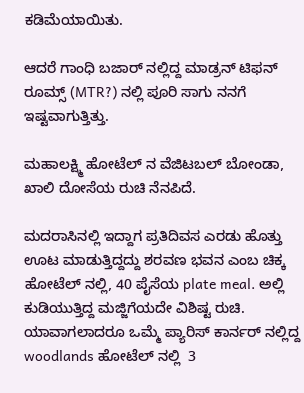ಕಡಿಮೆಯಾಯಿತು.

ಆದರೆ ಗಾಂಧಿ ಬಜಾರ್ ನಲ್ಲಿದ್ದ ಮಾಡ್ರನ್ ಟಿಫನ್ ರೂಮ್ಸ್ (MTR?) ನಲ್ಲಿ ಪೂರಿ ಸಾಗು ನನಗೆ ಇಷ್ಟವಾಗುತ್ತಿತ್ತು.

ಮಹಾಲಕ್ಷ್ಮಿ ಹೋಟೆಲ್ ನ ವೆಜಿಟಬಲ್ ಬೋಂಡಾ, ಖಾಲಿ ದೋಸೆಯ ರುಚಿ ನೆನಪಿದೆ.

ಮದರಾಸಿನಲ್ಲಿ ಇದ್ದಾಗ ಪ್ರತಿದಿವಸ ಎರಡು ಹೊತ್ತು ಊಟ ಮಾಡುತ್ತಿದ್ದದ್ದು ಶರವಣ ಭವನ ಎಂಬ ಚಿಕ್ಕ ಹೋಟೆಲ್ ನಲ್ಲಿ, 40 ಪೈಸೆಯ plate meal. ಅಲ್ಲಿ ಕುಡಿಯುತ್ತಿದ್ದ ಮಜ್ಜಿಗೆಯದೇ ವಿಶಿಷ್ಟ ರುಚಿ. ಯಾವಾಗಲಾದರೂ ಒಮ್ಮೆ ಪ್ಯಾರಿಸ್ ಕಾರ್ನರ್ ನಲ್ಲಿದ್ದ woodlands ಹೋಟೆಲ್ ನಲ್ಲಿ  3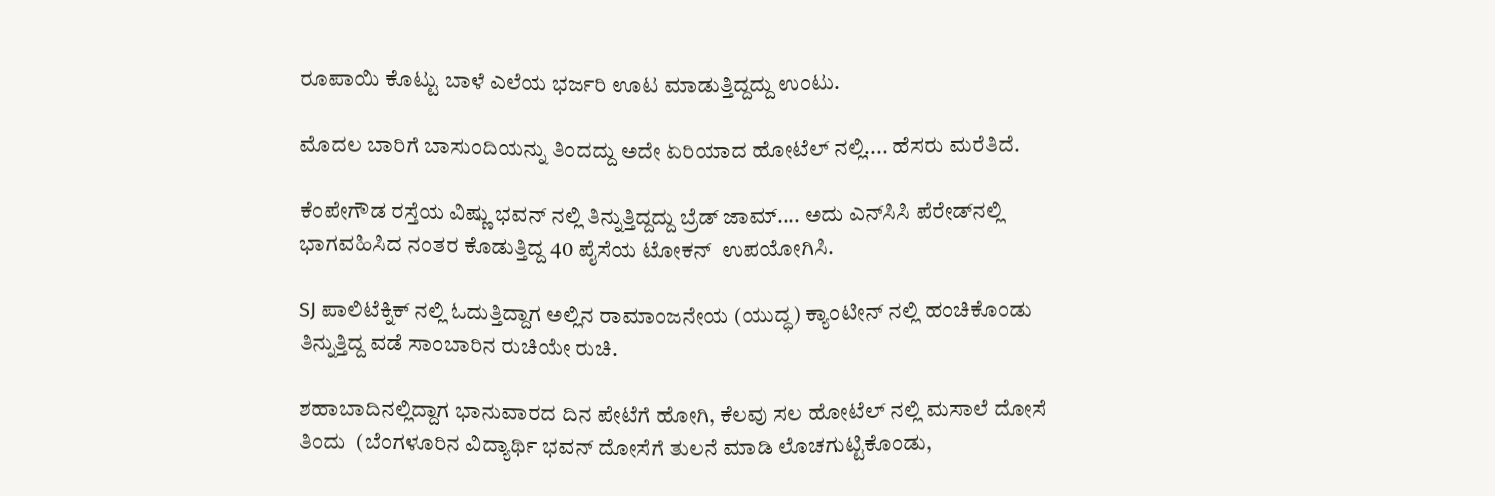ರೂಪಾಯಿ ಕೊಟ್ಟು ಬಾಳೆ ಎಲೆಯ ಭರ್ಜರಿ ಊಟ ಮಾಡುತ್ತಿದ್ದದ್ದು ಉಂಟು.

ಮೊದಲ ಬಾರಿಗೆ ಬಾಸುಂದಿಯನ್ನು ತಿಂದದ್ದು ಅದೇ ಏರಿಯಾದ ಹೋಟೆಲ್ ನಲ್ಲಿ.... ಹೆಸರು ಮರೆತಿದೆ.

ಕೆಂಪೇಗೌಡ ರಸ್ತೆಯ ವಿಷ್ಣು ಭವನ್ ನಲ್ಲಿ ತಿನ್ನುತ್ತಿದ್ದದ್ದು ಬ್ರೆಡ್ ಜಾಮ್.... ಅದು ಎನ್‌ಸಿಸಿ ಪೆರೇಡ್‌ನಲ್ಲಿ ಭಾಗವಹಿಸಿದ ನಂತರ ಕೊಡುತ್ತಿದ್ದ 40 ಪೈಸೆಯ ಟೋಕನ್  ಉಪಯೋಗಿಸಿ.

SJ ಪಾಲಿಟೆಕ್ನಿಕ್ ನಲ್ಲಿ ಓದುತ್ತಿದ್ದಾಗ ಅಲ್ಲಿನ ರಾಮಾಂಜನೇಯ (ಯುದ್ಧ) ಕ್ಯಾಂಟೀನ್ ನಲ್ಲಿ ಹಂಚಿಕೊಂಡು ತಿನ್ನುತ್ತಿದ್ದ ವಡೆ ಸಾಂಬಾರಿನ ರುಚಿಯೇ ರುಚಿ.

ಶಹಾಬಾದಿನಲ್ಲಿದ್ದಾಗ ಭಾನುವಾರದ ದಿನ ಪೇಟೆಗೆ ಹೋಗಿ, ಕೆಲವು ಸಲ ಹೋಟೆಲ್ ನಲ್ಲಿ ಮಸಾಲೆ ದೋಸೆ ತಿಂದು  (ಬೆಂಗಳೂರಿನ ವಿದ್ಯಾರ್ಥಿ ಭವನ್ ದೋಸೆಗೆ ತುಲನೆ ಮಾಡಿ ಲೊಚಗುಟ್ಟಿಕೊಂಡು,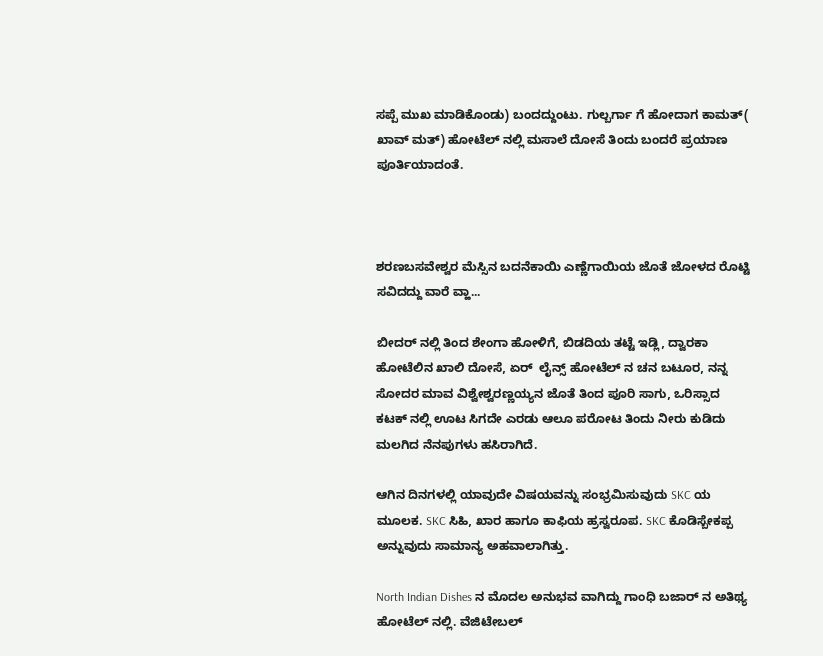ಸಪ್ಪೆ ಮುಖ ಮಾಡಿಕೊಂಡು) ಬಂದದ್ದುಂಟು. ಗುಲ್ಬರ್ಗಾ ಗೆ ಹೋದಾಗ ಕಾಮತ್( ಖಾವ್ ಮತ್) ಹೋಟೆಲ್ ನಲ್ಲಿ ಮಸಾಲೆ ದೋಸೆ ತಿಂದು ಬಂದರೆ ಪ್ರಯಾಣ ಪೂರ್ತಿಯಾದಂತೆ.



ಶರಣಬಸವೇಶ್ವರ ಮೆಸ್ಸಿನ ಬದನೆಕಾಯಿ ಎಣ್ಣೆಗಾಯಿಯ ಜೊತೆ ಜೋಳದ ರೊಟ್ಟಿ ಸವಿದದ್ದು ವಾರೆ ವ್ಹಾ...

ಬೀದರ್ ನಲ್ಲಿ ತಿಂದ ಶೇಂಗಾ ಹೋಳಿಗೆ, ಬಿಡದಿಯ ತಟ್ಟೆ ಇಡ್ಲಿ, ದ್ವಾರಕಾ ಹೋಟೆಲಿನ ಖಾಲಿ ದೋಸೆ, ಏರ್  ಲೈನ್ಸ್ ಹೋಟೆಲ್ ನ ಚನ ಬಟೂರ, ನನ್ನ ಸೋದರ ಮಾವ ವಿಶ್ವೇಶ್ವರಣ್ಣಯ್ಯನ ಜೊತೆ ತಿಂದ ಪೂರಿ ಸಾಗು, ಒರಿಸ್ಸಾದ ಕಟಕ್ ನಲ್ಲಿ ಊಟ ಸಿಗದೇ ಎರಡು ಆಲೂ ಪರೋಟ ತಿಂದು ನೀರು ಕುಡಿದು ಮಲಗಿದ ನೆನಪುಗಳು ಹಸಿರಾಗಿದೆ.

ಆಗಿನ ದಿನಗಳಲ್ಲಿ ಯಾವುದೇ ವಿಷಯವನ್ನು ಸಂಭ್ರಮಿಸುವುದು SKC ಯ ಮೂಲಕ. SKC ಸಿಹಿ, ಖಾರ ಹಾಗೂ ಕಾಫಿಯ ಹ್ರಸ್ವರೂಪ. SKC ಕೊಡಿಸ್ಬೇಕಪ್ಪ ಅನ್ನುವುದು ಸಾಮಾನ್ಯ ಅಹವಾಲಾಗಿತ್ತು.

North Indian Dishes ನ ಮೊದಲ ಅನುಭವ ವಾಗಿದ್ದು ಗಾಂಧಿ ಬಜಾರ್ ನ ಅತಿಥ್ಯ ಹೋಟೆಲ್ ನಲ್ಲಿ. ವೆಜಿಟೇಬಲ್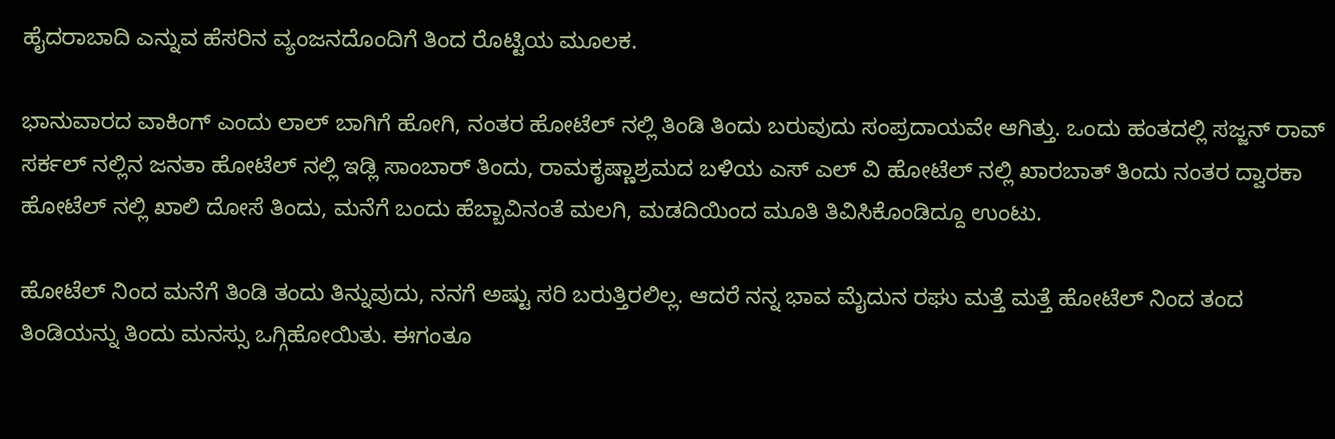ಹೈದರಾಬಾದಿ ಎನ್ನುವ ಹೆಸರಿನ ವ್ಯಂಜನದೊಂದಿಗೆ ತಿಂದ ರೊಟ್ಟಿಯ ಮೂಲಕ.

ಭಾನುವಾರದ ವಾಕಿಂಗ್ ಎಂದು ಲಾಲ್ ಬಾಗಿಗೆ ಹೋಗಿ, ನಂತರ ಹೋಟೆಲ್ ನಲ್ಲಿ ತಿಂಡಿ ತಿಂದು ಬರುವುದು ಸಂಪ್ರದಾಯವೇ ಆಗಿತ್ತು. ಒಂದು ಹಂತದಲ್ಲಿ ಸಜ್ಜನ್ ರಾವ್ ಸರ್ಕಲ್ ನಲ್ಲಿನ ಜನತಾ ಹೋಟೆಲ್ ನಲ್ಲಿ ಇಡ್ಲಿ ಸಾಂಬಾರ್ ತಿಂದು, ರಾಮಕೃಷ್ಣಾಶ್ರಮದ ಬಳಿಯ ಎಸ್ ಎಲ್ ವಿ ಹೋಟೆಲ್ ನಲ್ಲಿ ಖಾರಬಾತ್ ತಿಂದು ನಂತರ ದ್ವಾರಕಾ ಹೋಟೆಲ್ ನಲ್ಲಿ ಖಾಲಿ ದೋಸೆ ತಿಂದು, ಮನೆಗೆ ಬಂದು ಹೆಬ್ಬಾವಿನಂತೆ ಮಲಗಿ, ಮಡದಿಯಿಂದ ಮೂತಿ ತಿವಿಸಿಕೊಂಡಿದ್ದೂ ಉಂಟು.

ಹೋಟೆಲ್ ನಿಂದ ಮನೆಗೆ ತಿಂಡಿ ತಂದು ತಿನ್ನುವುದು, ನನಗೆ ಅಷ್ಟು ಸರಿ ಬರುತ್ತಿರಲಿಲ್ಲ. ಆದರೆ ನನ್ನ ಭಾವ ಮೈದುನ ರಘು ಮತ್ತೆ ಮತ್ತೆ ಹೋಟೆಲ್ ನಿಂದ ತಂದ ತಿಂಡಿಯನ್ನು ತಿಂದು ಮನಸ್ಸು ಒಗ್ಗಿಹೋಯಿತು. ಈಗಂತೂ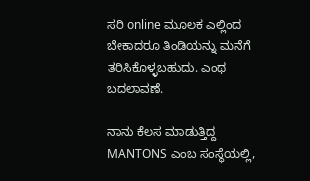ಸರಿ online ಮೂಲಕ ಎಲ್ಲಿಂದ ಬೇಕಾದರೂ ತಿಂಡಿಯನ್ನು ಮನೆಗೆ ತರಿಸಿಕೊಳ್ಳಬಹುದು. ಎಂಥ ಬದಲಾವಣೆ.

ನಾನು ಕೆಲಸ ಮಾಡುತ್ತಿದ್ದ MANTONS ಎಂಬ ಸಂಸ್ಥೆಯಲ್ಲಿ,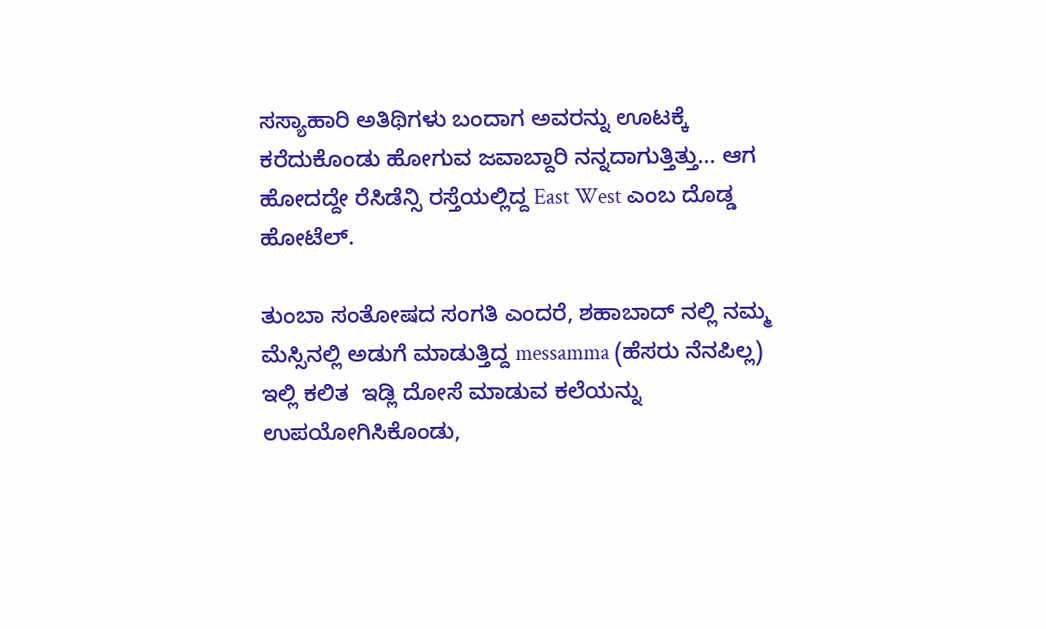ಸಸ್ಯಾಹಾರಿ ಅತಿಥಿಗಳು ಬಂದಾಗ ಅವರನ್ನು ಊಟಕ್ಕೆ ಕರೆದುಕೊಂಡು ಹೋಗುವ ಜವಾಬ್ದಾರಿ ನನ್ನದಾಗುತ್ತಿತ್ತು... ಆಗ ಹೋದದ್ದೇ ರೆಸಿಡೆನ್ಸಿ ರಸ್ತೆಯಲ್ಲಿದ್ದ East West ಎಂಬ ದೊಡ್ಡ ಹೋಟೆಲ್.

ತುಂಬಾ ಸಂತೋಷದ ಸಂಗತಿ ಎಂದರೆ, ಶಹಾಬಾದ್ ನಲ್ಲಿ ನಮ್ಮ ಮೆಸ್ಸಿನಲ್ಲಿ ಅಡುಗೆ ಮಾಡುತ್ತಿದ್ದ messamma (ಹೆಸರು ನೆನಪಿಲ್ಲ) ಇಲ್ಲಿ ಕಲಿತ  ಇಡ್ಲಿ ದೋಸೆ ಮಾಡುವ ಕಲೆಯನ್ನು ಉಪಯೋಗಿಸಿಕೊಂಡು,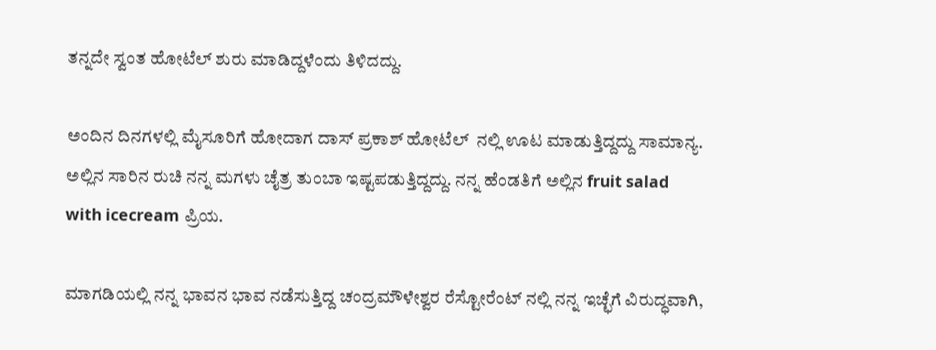ತನ್ನದೇ ಸ್ವಂತ ಹೋಟೆಲ್ ಶುರು ಮಾಡಿದ್ದಳೆಂದು ತಿಳಿದದ್ದು.

ಅಂದಿನ ದಿನಗಳಲ್ಲಿ ಮೈಸೂರಿಗೆ ಹೋದಾಗ ದಾಸ್ ಪ್ರಕಾಶ್ ಹೋಟೆಲ್  ನಲ್ಲಿ ಊಟ ಮಾಡುತ್ತಿದ್ದದ್ದು ಸಾಮಾನ್ಯ. ಅಲ್ಲಿನ ಸಾರಿನ ರುಚಿ ನನ್ನ ಮಗಳು ಚೈತ್ರ ತುಂಬಾ ಇಷ್ಟಪಡುತ್ತಿದ್ದದ್ದು. ನನ್ನ ಹೆಂಡತಿಗೆ ಅಲ್ಲಿನ fruit salad with icecream ಪ್ರಿಯ.

ಮಾಗಡಿಯಲ್ಲಿ ನನ್ನ ಭಾವನ ಭಾವ ನಡೆಸುತ್ತಿದ್ದ ಚಂದ್ರಮೌಳೇಶ್ವರ ರೆಸ್ಟೋರೆಂಟ್ ನಲ್ಲಿ ನನ್ನ ಇಚ್ಛೆಗೆ ವಿರುದ್ಧವಾಗಿ,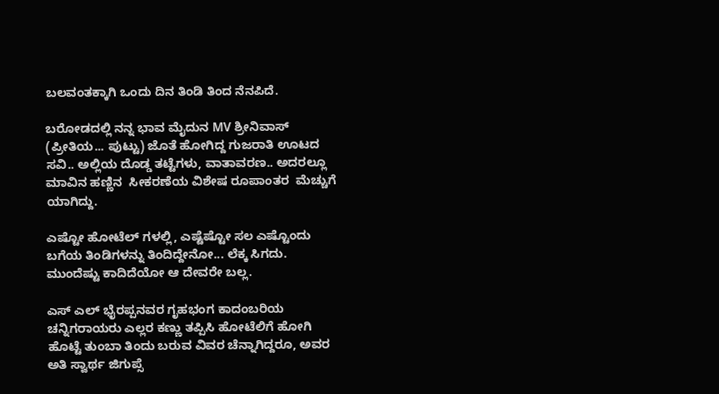ಬಲವಂತಕ್ಕಾಗಿ ಒಂದು ದಿನ ತಿಂಡಿ ತಿಂದ ನೆನಪಿದೆ.

ಬರೋಡದಲ್ಲಿ ನನ್ನ ಭಾವ ಮೈದುನ MV ಶ್ರೀನಿವಾಸ್ (ಪ್ರೀತಿಯ... ಪುಟ್ಟು) ಜೊತೆ ಹೋಗಿದ್ದ ಗುಜರಾತಿ ಊಟದ ಸವಿ.. ಅಲ್ಲಿಯ ದೊಡ್ಡ ತಟ್ಟೆಗಳು, ವಾತಾವರಣ.. ಅದರಲ್ಲೂ ಮಾವಿನ ಹಣ್ಣಿನ  ಸೀಕರಣೆಯ ವಿಶೇಷ ರೂಪಾಂತರ  ಮೆಚ್ಚುಗೆ ಯಾಗಿದ್ದು.

ಎಷ್ಟೋ ಹೋಟೆಲ್ ಗಳಲ್ಲಿ, ಎಷ್ಟೆಷ್ಟೋ ಸಲ ಎಷ್ಟೊಂದು ಬಗೆಯ ತಿಂಡಿಗಳನ್ನು ತಿಂದಿದ್ದೇನೋ... ಲೆಕ್ಕ ಸಿಗದು. ಮುಂದೆಷ್ಟು ಕಾದಿದೆಯೋ ಆ ದೇವರೇ ಬಲ್ಲ.

ಎಸ್ ಎಲ್ ಭೈರಪ್ಪನವರ ಗೃಹಭಂಗ ಕಾದಂಬರಿಯ ಚನ್ನಿಗರಾಯರು ಎಲ್ಲರ ಕಣ್ಣು ತಪ್ಪಿಸಿ ಹೋಟೆಲಿಗೆ ಹೋಗಿ  ಹೊಟ್ಟೆ ತುಂಬಾ ತಿಂದು ಬರುವ ವಿವರ ಚೆನ್ನಾಗಿದ್ದರೂ, ಅವರ ಅತಿ ಸ್ವಾರ್ಥ ಜಿಗುಪ್ಸೆ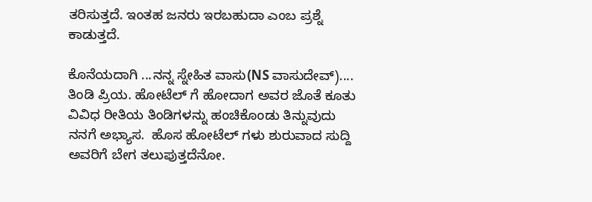ತರಿಸುತ್ತದೆ. ಇಂತಹ ಜನರು ಇರಬಹುದಾ ಎಂಬ ಪ್ರಶ್ನೆ ಕಾಡುತ್ತದೆ.

ಕೊನೆಯದಾಗಿ ...ನನ್ನ ಸ್ನೇಹಿತ ವಾಸು(NS ವಾಸುದೇವ್).... ತಿಂಡಿ ಪ್ರಿಯ. ಹೋಟೆಲ್ ಗೆ ಹೋದಾಗ ಅವರ ಜೊತೆ ಕೂತು ವಿವಿಧ ರೀತಿಯ ತಿಂಡಿಗಳನ್ನು ಹಂಚಿಕೊಂಡು ತಿನ್ನುವುದು ನನಗೆ ಅಭ್ಯಾಸ.  ಹೊಸ ಹೋಟೆಲ್ ಗಳು ಶುರುವಾದ ಸುದ್ದಿ ಅವರಿಗೆ ಬೇಗ ತಲುಪುತ್ತದೆನೋ.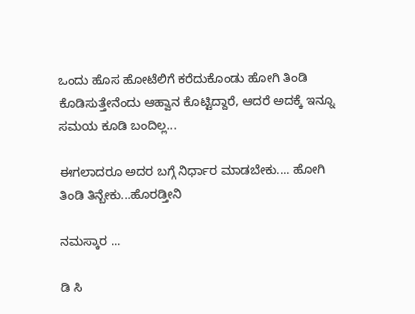ಒಂದು ಹೊಸ ಹೋಟೆಲಿಗೆ ಕರೆದುಕೊಂಡು ಹೋಗಿ ತಿಂಡಿ ಕೊಡಿಸುತ್ತೇನೆಂದು ಆಹ್ವಾನ ಕೊಟ್ಟಿದ್ದಾರೆ, ಆದರೆ ಅದಕ್ಕೆ ಇನ್ನೂ ಸಮಯ ಕೂಡಿ ಬಂದಿಲ್ಲ...

ಈಗಲಾದರೂ ಅದರ ಬಗ್ಗೆ ನಿರ್ಧಾರ ಮಾಡಬೇಕು.... ಹೋಗಿ ತಿಂಡಿ ತಿನ್ಬೇಕು...ಹೊರಡ್ತೀನಿ

ನಮಸ್ಕಾರ ...

ಡಿ ಸಿ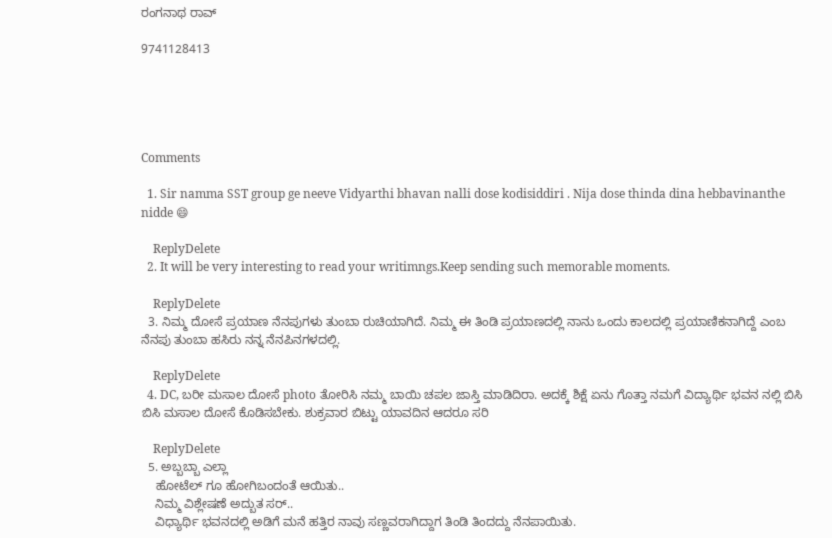ರಂಗನಾಥ ರಾವ್

9741128413





Comments

  1. Sir namma SST group ge neeve Vidyarthi bhavan nalli dose kodisiddiri . Nija dose thinda dina hebbavinanthe nidde 😄

    ReplyDelete
  2. It will be very interesting to read your writimngs.Keep sending such memorable moments.

    ReplyDelete
  3. ನಿಮ್ಮ ದೋಸೆ ಪ್ರಯಾಣ ನೆನಪುಗಳು ತುಂಬಾ ರುಚಿಯಾಗಿದೆ. ನಿಮ್ಮ ಈ ತಿಂಡಿ ಪ್ರಯಾಣದಲ್ಲಿ ನಾನು ಒಂದು ಕಾಲದಲ್ಲಿ ಪ್ರಯಾಣಿಕನಾಗಿದ್ದೆ ಎಂಬ ನೆನಪು ತುಂಬಾ ಹಸಿರು ನನ್ನ ನೆನಪಿನಗಳದಲ್ಲಿ.

    ReplyDelete
  4. DC, ಬರೀ ಮಸಾಲ ದೋಸೆ photo ತೋರಿಸಿ ನಮ್ಮ ಬಾಯಿ ಚಪಲ ಜಾಸ್ತಿ ಮಾಡಿದಿರಾ. ಅದಕ್ಕೆ ಶಿಕ್ಷೆ ಏನು ಗೊತ್ತಾ ನಮಗೆ ವಿದ್ಯಾರ್ಥಿ ಭವನ ನಲ್ಲಿ ಬಿಸಿ ಬಿಸಿ ಮಸಾಲ ದೋಸೆ ಕೊಡಿಸಬೇಕು. ಶುಕ್ರವಾರ ಬಿಟ್ಟು ಯಾವದಿನ ಆದರೂ ಸರಿ

    ReplyDelete
  5. ಅಬ್ಬಬ್ಬಾ ಎಲ್ಲಾ
    ಹೋಟೆಲ್ ಗೂ ಹೋಗಿಬಂದಂತೆ ಆಯಿತು..
    ನಿಮ್ಮ ವಿಶ್ಲೇಷಣೆ ಅದ್ಬುತ ಸರ್..
    ವಿಧ್ಯಾರ್ಥಿ ಭವನದಲ್ಲಿ ಅಡಿಗೆ ಮನೆ ಹತ್ತಿರ ನಾವು ಸಣ್ಣವರಾಗಿದ್ದಾಗ ತಿಂಡಿ ತಿಂದದ್ದು ನೆನಪಾಯಿತು.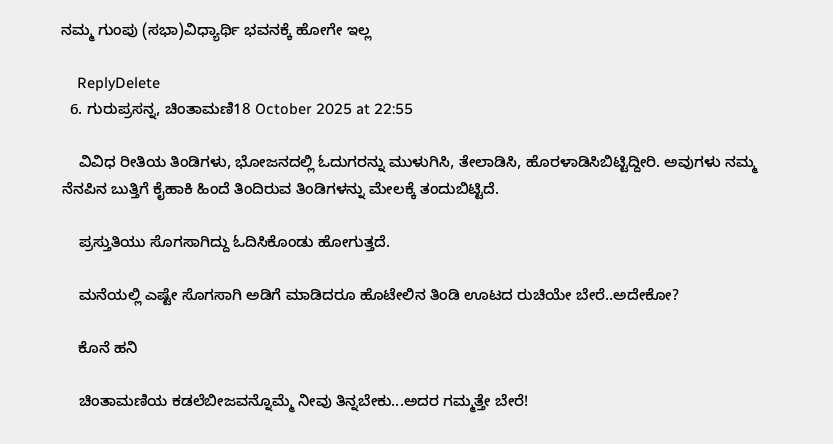ನಮ್ಮ ಗುಂಪು (ಸಭಾ)ವಿಧ್ಯಾರ್ಥಿ ಭವನಕ್ಕೆ ಹೋಗೇ ಇಲ್ಲ

    ReplyDelete
  6. ಗುರುಪ್ರಸನ್ನ, ಚಿಂತಾಮಣಿ18 October 2025 at 22:55

    ವಿವಿಧ ರೀತಿಯ ತಿಂಡಿಗಳು, ಭೋಜನದಲ್ಲಿ ಓದುಗರನ್ನು ಮುಳುಗಿಸಿ, ತೇಲಾಡಿಸಿ, ಹೊರಳಾಡಿಸಿಬಿಟ್ಟಿದ್ದೀರಿ. ಅವುಗಳು ನಮ್ಮ ನೆನಪಿನ ಬುತ್ತಿಗೆ ಕೈಹಾಕಿ ಹಿಂದೆ ತಿಂದಿರುವ ತಿಂಡಿಗಳನ್ನು ಮೇಲಕ್ಕೆ ತಂದುಬಿಟ್ಟಿದೆ.

    ಪ್ರಸ್ತುತಿಯು ಸೊಗಸಾಗಿದ್ದು ಓದಿಸಿಕೊಂಡು ಹೋಗುತ್ತದೆ.

    ಮನೆಯಲ್ಲಿ ಎಷ್ಟೇ ಸೊಗಸಾಗಿ ಅಡಿಗೆ ಮಾಡಿದರೂ ಹೊಟೇಲಿನ ತಿಂಡಿ ಊಟದ ರುಚಿಯೇ ಬೇರೆ..ಅದೇಕೋ?

    ಕೊನೆ ಹನಿ

    ಚಿಂತಾಮಣಿಯ ಕಡಲೆಬೀಜವನ್ನೊಮ್ಮೆ ನೀವು ತಿನ್ನಬೇಕು...ಅದರ ಗಮ್ಮತ್ತೇ ಬೇರೆ!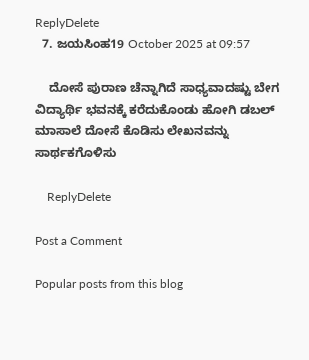ReplyDelete
  7. ಜಯಸಿಂಹ19 October 2025 at 09:57

    ದೋಸೆ ಪುರಾಣ ಚೆನ್ನಾಗಿದೆ ಸಾಧ್ಯವಾದಷ್ಟು ಬೇಗ ವಿದ್ಯಾರ್ಥಿ ಭವನಕ್ಕೆ ಕರೆದುಕೊಂಡು ಹೋಗಿ ಡಬಲ್ ಮಾಸಾಲೆ ದೋಸೆ ಕೊಡಿಸು ಲೇಖನವನ್ನು ಸಾರ್ಥಕಗೊಳಿಸು

    ReplyDelete

Post a Comment

Popular posts from this blog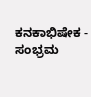ಕನಕಾಭಿಷೇಕ - ಸಂಭ್ರಮ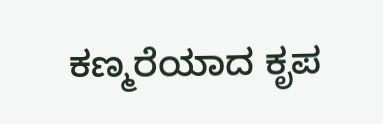ಕಣ್ಮರೆಯಾದ ಕೃಪ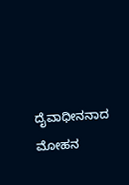ದೈವಾಧೀನನಾದ ಮೋಹನ